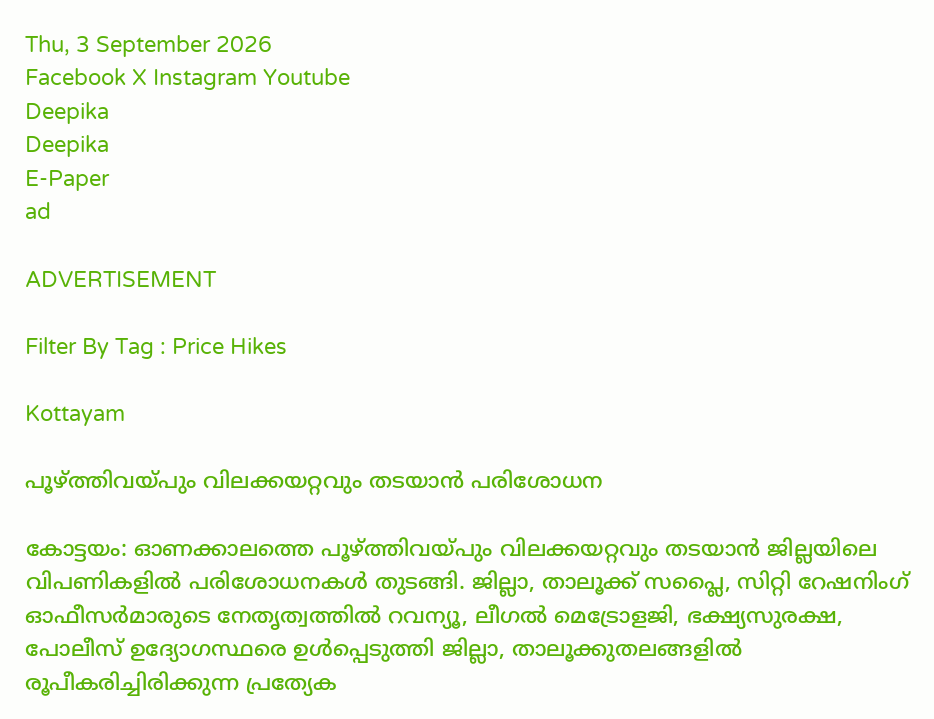Thu, 3 September 2026
Facebook X Instagram Youtube
Deepika
Deepika
E-Paper
ad

ADVERTISEMENT

Filter By Tag : Price Hikes

Kottayam

പൂഴ്ത്തിവയ്പും വിലക്കയറ്റവും തടയാന്‍ പരിശോധന

കോട്ടയം: ഓണക്കാലത്തെ പൂഴ്ത്തിവയ്പും വിലക്കയറ്റവും തടയാന്‍ ജില്ലയിലെ വിപണികളില്‍ പരിശോധനകള്‍ തുടങ്ങി. ജില്ലാ, താലൂക്ക് സപ്ലൈ, സിറ്റി റേഷനിംഗ് ഓഫീസര്‍മാരുടെ നേതൃത്വത്തില്‍ റവന്യൂ, ലീഗല്‍ മെട്രോളജി, ഭക്ഷ്യസുരക്ഷ, പോലീസ് ഉദ്യോഗസ്ഥരെ ഉള്‍പ്പെടുത്തി ജില്ലാ, താലൂക്കുതലങ്ങളില്‍ രൂപീകരിച്ചിരിക്കുന്ന പ്രത്യേക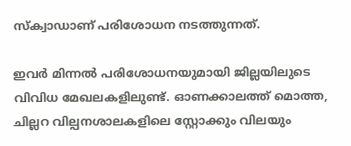സ്‌ക്വാഡാണ് പരിശോധന നടത്തുന്നത്.

ഇവര്‍ മിന്നല്‍ പരിശോധനയുമായി ജില്ലയിലുടെ വിവിധ മേഖലകളിലുണ്ട്. ഓണക്കാലത്ത് മൊത്ത, ചില്ലറ വില്പനശാലകളിലെ സ്റ്റോക്കും വിലയും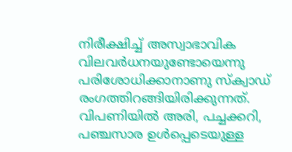നിരീക്ഷിച്ച് അസ്വാഭാവിക വിലവര്‍ധനയുണ്ടോയെന്നു പരിശോധിക്കാനാണു സ്‌ക്വാഡ് രംഗത്തിറങ്ങിയിരിക്കുന്നത്. വിപണിയില്‍ അരി, പച്ചക്കറി, പഞ്ചസാര ഉള്‍പ്പെടെയുള്ള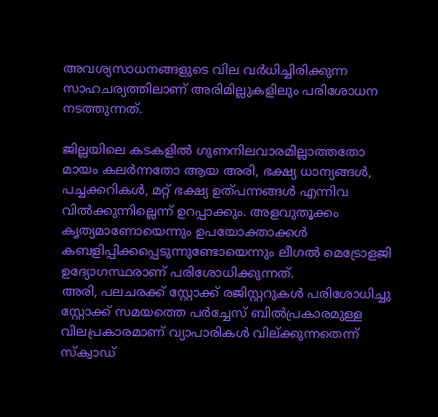അവശ്യസാധനങ്ങളുടെ വില വര്‍ധിച്ചിരിക്കുന്ന സാഹചര്യത്തിലാണ് അരിമില്ലുകളിലും പരിശോധന നടത്തുന്നത്.

ജില്ലയിലെ കടകളില്‍ ഗുണനിലവാരമില്ലാത്തതോ മായം കലര്‍ന്നതോ ആയ അരി, ഭക്ഷ്യ ധാന്യങ്ങള്‍, പച്ചക്കറികള്‍, മറ്റ് ഭക്ഷ്യ ഉത്പന്നങ്ങള്‍ എന്നിവ വില്‍ക്കുന്നില്ലെന്ന് ഉറപ്പാക്കും. അളവുതൂക്കം കൃത്യമാണോയെന്നും ഉപയോക്താക്കള്‍ കബളിപ്പിക്കപ്പെടുന്നുണ്ടോയെന്നും ലീഗല്‍ മെട്രോളജി ഉദ്യോഗസ്ഥരാണ് പരിശോധിക്കുന്നത്.
അരി, പലചരക്ക് സ്റ്റോക്ക് രജിസ്റ്ററുകള്‍ പരിശോധിച്ചു സ്റ്റോക്ക് സമയത്തെ പര്‍ച്ചേസ് ബില്‍പ്രകാരമുള്ള വിലപ്രകാരമാണ് വ്യാപാരികള്‍ വില്ക്കുന്നതെന്ന് സ്‌ക്വാഡ്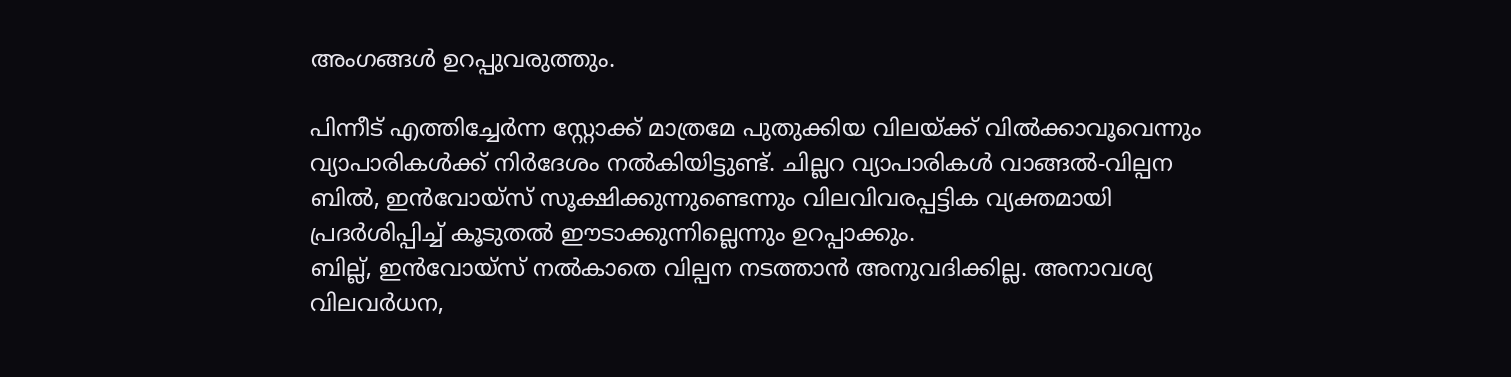അംഗങ്ങള്‍ ഉറപ്പുവരുത്തും.

പിന്നീട് എത്തിച്ചേര്‍ന്ന സ്റ്റോക്ക് മാത്രമേ പുതുക്കിയ വിലയ്ക്ക് വില്‍ക്കാവൂവെന്നും വ്യാപാരികൾക്ക് നിര്‍ദേശം നല്‍കിയിട്ടുണ്ട്. ചില്ലറ വ്യാപാരികള്‍ വാങ്ങല്‍-വില്പന ബില്‍, ഇന്‍വോയ്സ് സൂക്ഷിക്കുന്നുണ്ടെന്നും വിലവിവരപ്പട്ടിക വ്യക്തമായി പ്രദര്‍ശിപ്പിച്ച് കൂടുതല്‍ ഈടാക്കുന്നില്ലെന്നും ഉറപ്പാക്കും.
ബില്ല്, ഇന്‍വോയ്സ് നല്‍കാതെ വില്പന നടത്താന്‍ അനുവദിക്കില്ല. അനാവശ്യ വിലവര്‍ധന,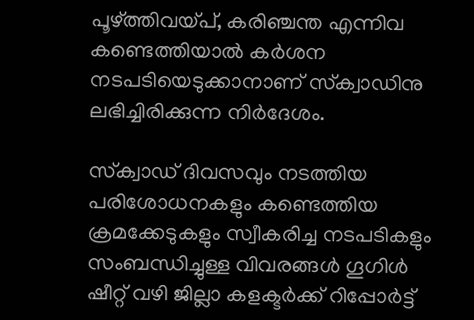പൂഴ്ത്തിവയ്പ്, കരിഞ്ചന്ത എന്നിവ കണ്ടെത്തിയാല്‍ കര്‍ശന നടപടിയെടുക്കാനാണ് സ്‌ക്വാഡിനു ലഭിച്ചിരിക്കുന്ന നിര്‍ദേശം.

സ്‌ക്വാഡ് ദിവസവും നടത്തിയ പരിശോധനകളും കണ്ടെത്തിയ ക്രമക്കേടുകളും സ്വീകരിച്ച നടപടികളും സംബന്ധിച്ചുള്ള വിവരങ്ങള്‍ ഗൂഗിള്‍ ഷീറ്റ് വഴി ജില്ലാ കളക്ടര്‍ക്ക് റിപ്പോര്‍ട്ട്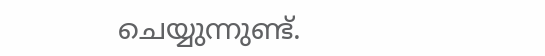ചെയ്യുന്നുണ്ട്.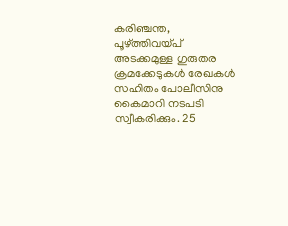കരിഞ്ചന്ത, പൂഴ്ത്തിവയ്പ് അടക്കമുള്ള ഗുരുതര ക്രമക്കേടുകള്‍ രേഖകള്‍ സഹിതം പോലീസിനു കൈമാറി നടപടി സ്വീകരിക്കും. 25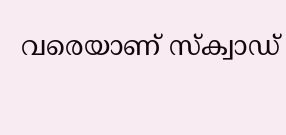വരെയാണ് സ്‌ക്വാഡ്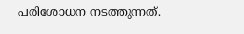പരിശോധന നടത്തുന്നത്.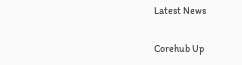Latest News

Corehub Up